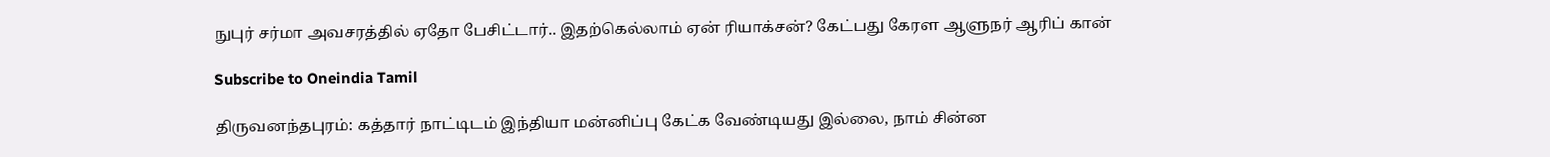நுபுர் சர்மா அவசரத்தில் ஏதோ பேசிட்டார்.. இதற்கெல்லாம் ஏன் ரியாக்சன்? கேட்பது கேரள ஆளுநர் ஆரிப் கான்

Subscribe to Oneindia Tamil

திருவனந்தபுரம்: கத்தார் நாட்டிடம் இந்தியா மன்னிப்பு கேட்க வேண்டியது இல்லை, நாம் சின்ன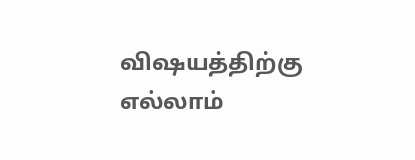விஷயத்திற்கு எல்லாம்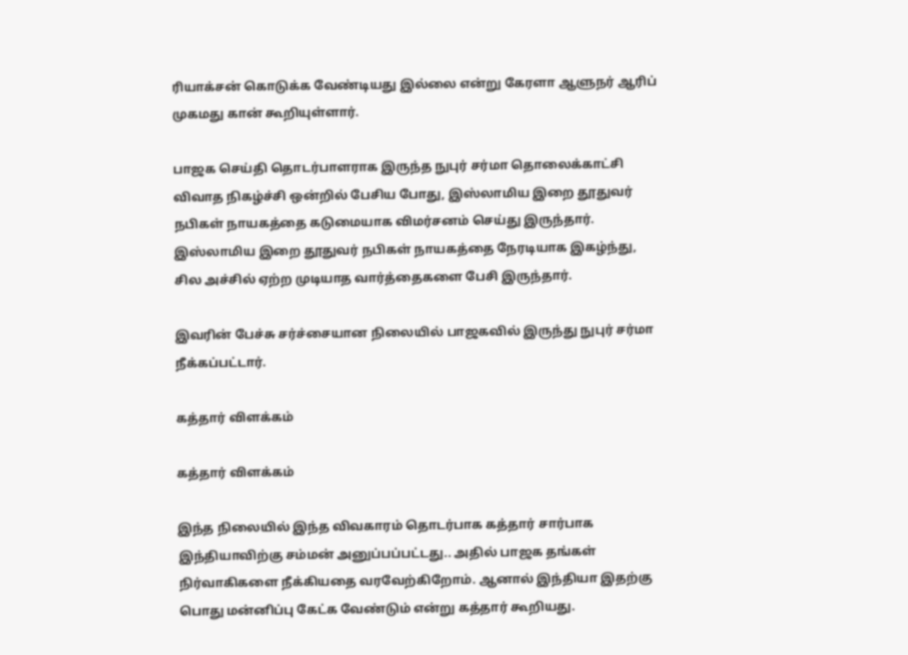ரியாக்சன் கொடுக்க வேண்டியது இல்லை என்று கேரளா ஆளுநர் ஆரிப் முகமது கான் கூறியுள்ளார்.

பாஜக செய்தி தொடர்பாளராக இருந்த நுபுர் சர்மா தொலைக்காட்சி விவாத நிகழ்ச்சி ஒன்றில் பேசிய போது, இஸ்லாமிய இறை தூதுவர் நபிகள் நாயகத்தை கடுமையாக விமர்சனம் செய்து இருந்தார். இஸ்லாமிய இறை தூதுவர் நபிகள் நாயகத்தை நேரடியாக இகழ்ந்து, சில அச்சில் ஏற்ற முடியாத வார்த்தைகளை பேசி இருந்தார்.

இவரின் பேச்சு சர்ச்சையான நிலையில் பாஜகவில் இருந்து நுபுர் சர்மா நீக்கப்பட்டார்.

கத்தார் விளக்கம்

கத்தார் விளக்கம்

இந்த நிலையில் இந்த விவகாரம் தொடர்பாக கத்தார் சார்பாக இந்தியாவிற்கு சம்மன் அனுப்பப்பட்டது.. அதில் பாஜக தங்கள் நிர்வாகிகளை நீக்கியதை வரவேற்கிறோம். ஆனால் இந்தியா இதற்கு பொது மன்னிப்பு கேட்க வேண்டும் என்று கத்தார் கூறியது.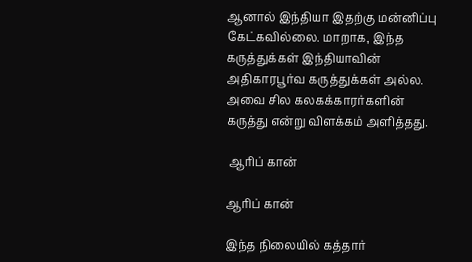ஆனால் இந்தியா இதற்கு மன்னிப்பு கேட்கவில்லை. மாறாக, இந்த கருத்துக்கள் இந்தியாவின் அதிகாரபூர்வ கருத்துக்கள் அல்ல. அவை சில கலகக்காரர்களின் கருத்து என்று விளக்கம் அளித்தது.

 ஆரிப் கான்

ஆரிப் கான்

இந்த நிலையில் கத்தார்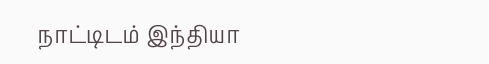நாட்டிடம் இந்தியா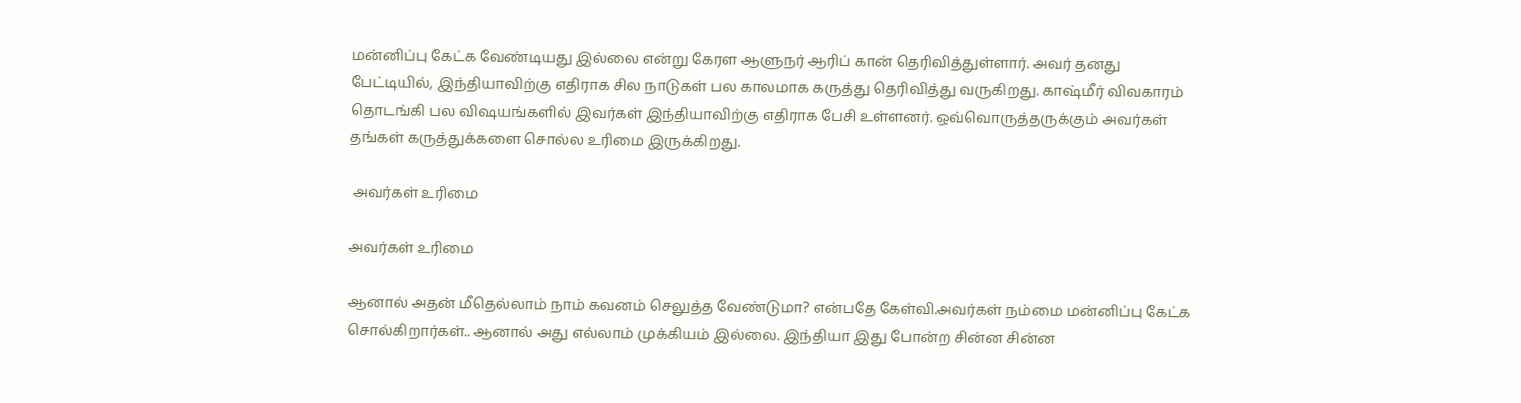மன்னிப்பு கேட்க வேண்டியது இல்லை என்று கேரள ஆளுநர் ஆரிப் கான் தெரிவித்துள்ளார். அவர் தனது பேட்டியில், இந்தியாவிற்கு எதிராக சில நாடுகள் பல காலமாக கருத்து தெரிவித்து வருகிறது. காஷ்மீர் விவகாரம் தொடங்கி பல விஷயங்களில் இவர்கள் இந்தியாவிற்கு எதிராக பேசி உள்ளனர். ஒவ்வொருத்தருக்கும் அவர்கள் தங்கள் கருத்துக்களை சொல்ல உரிமை இருக்கிறது.

 அவர்கள் உரிமை

அவர்கள் உரிமை

ஆனால் அதன் மீதெல்லாம் நாம் கவனம் செலுத்த வேண்டுமா? என்பதே கேள்வி.அவர்கள் நம்மை மன்னிப்பு கேட்க சொல்கிறார்கள்.. ஆனால் அது எல்லாம் முக்கியம் இல்லை. இந்தியா இது போன்ற சின்ன சின்ன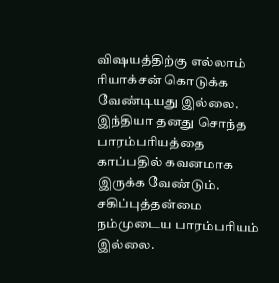விஷயத்திற்கு எல்லாம் ரியாக்சன் கொடுக்க வேண்டியது இல்லை. இந்தியா தனது சொந்த பாரம்பரியத்தை காப்பதில் கவனமாக இருக்க வேண்டும். சகிப்புத்தன்மை நம்முடைய பாரம்பரியம் இல்லை.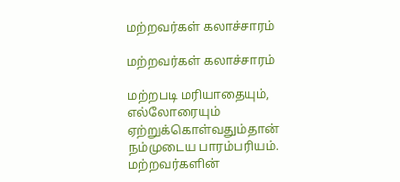மற்றவர்கள் கலாச்சாரம்

மற்றவர்கள் கலாச்சாரம்

மற்றபடி மரியாதையும், எல்லோரையும் ஏற்றுக்கொள்வதும்தான் நம்முடைய பாரம்பரியம். மற்றவர்களின்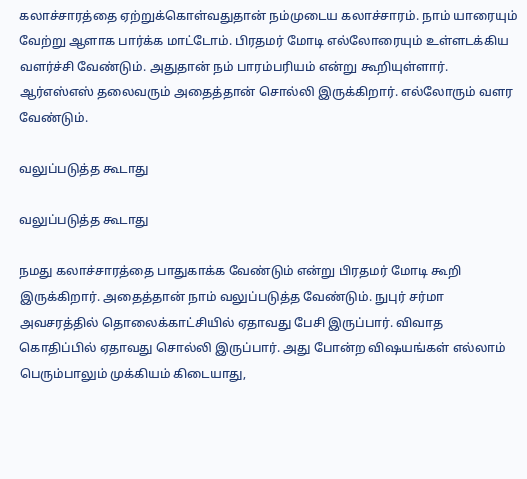கலாச்சாரத்தை ஏற்றுக்கொள்வதுதான் நம்முடைய கலாச்சாரம். நாம் யாரையும் வேற்று ஆளாக பார்க்க மாட்டோம். பிரதமர் மோடி எல்லோரையும் உள்ளடக்கிய வளர்ச்சி வேண்டும். அதுதான் நம் பாரம்பரியம் என்று கூறியுள்ளார். ஆர்எஸ்எஸ் தலைவரும் அதைத்தான் சொல்லி இருக்கிறார். எல்லோரும் வளர வேண்டும்.

வலுப்படுத்த கூடாது

வலுப்படுத்த கூடாது

நமது கலாச்சாரத்தை பாதுகாக்க வேண்டும் என்று பிரதமர் மோடி கூறி இருக்கிறார். அதைத்தான் நாம் வலுப்படுத்த வேண்டும். நுபுர் சர்மா அவசரத்தில் தொலைக்காட்சியில் ஏதாவது பேசி இருப்பார். விவாத கொதிப்பில் ஏதாவது சொல்லி இருப்பார். அது போன்ற விஷயங்கள் எல்லாம் பெரும்பாலும் முக்கியம் கிடையாது,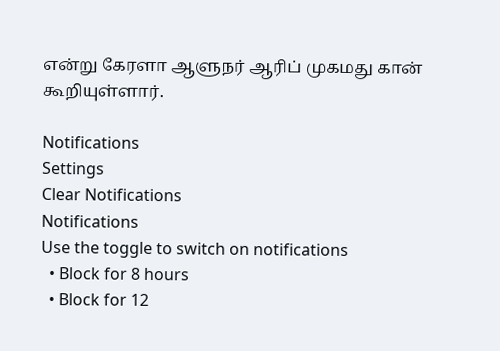என்று கேரளா ஆளுநர் ஆரிப் முகமது கான் கூறியுள்ளார்.

Notifications
Settings
Clear Notifications
Notifications
Use the toggle to switch on notifications
  • Block for 8 hours
  • Block for 12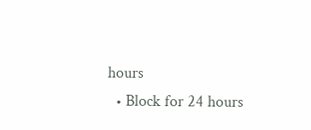hours
  • Block for 24 hours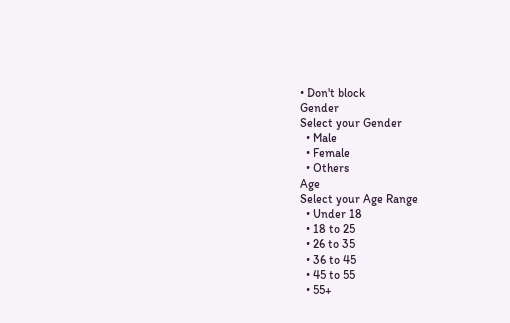• Don't block
Gender
Select your Gender
  • Male
  • Female
  • Others
Age
Select your Age Range
  • Under 18
  • 18 to 25
  • 26 to 35
  • 36 to 45
  • 45 to 55
  • 55+